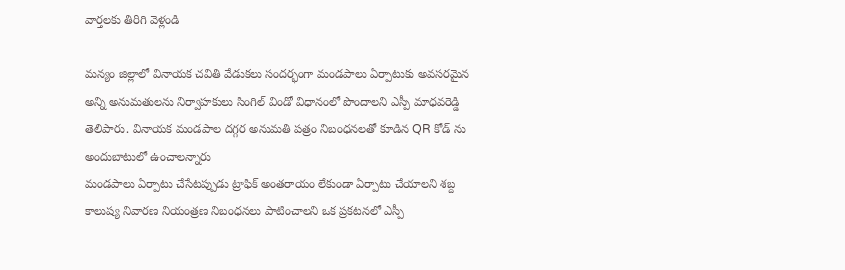వార్తలకు తిరిగి వెళ్లండి

మన్యం జిల్లాలో వినాయక చవితి వేడుకలు సందర్భంగా మండపాలు ఏర్పాటుకు అవసరమైన అన్ని అనుమతులను నిర్వాహకులు సింగిల్ విండో విధానంలో పొందాలని ఎస్పీ మాధవరెడ్డి తెలిపారు. వినాయక మండపాల దగ్గర అనుమతి పత్రం నిబంధనలతో కూడిన QR కోడ్ ను అందుబాటులో ఉంచాలన్నారు
మండపాలు ఏర్పాటు చేసేటప్పుడు ట్రాఫిక్ అంతరాయం లేకుండా ఏర్పాటు చేయాలని శబ్ద కాలుష్య నివారణ నియంత్రణ నిబంధనలు పాటించాలని ఒక ప్రకటనలో ఎస్పీ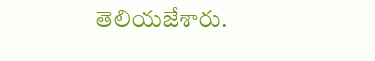తెలియజేశారు.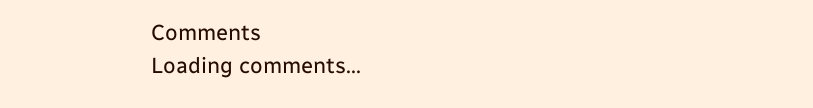Comments
Loading comments...